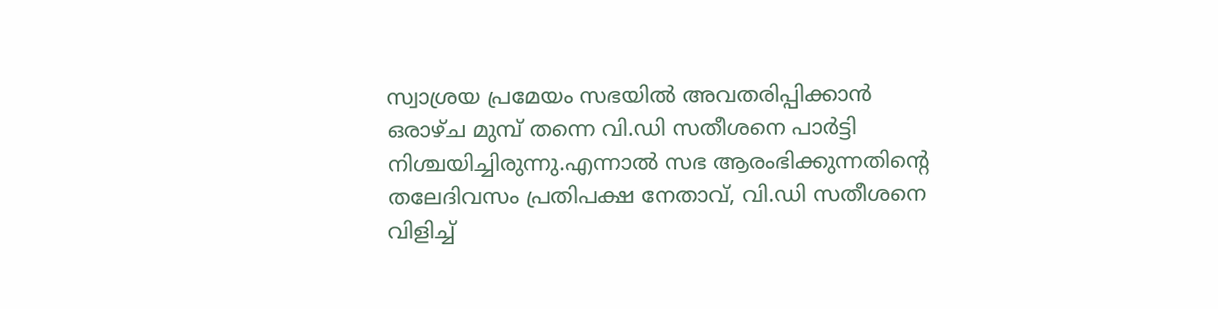സ്വാശ്രയ പ്രമേയം സഭയില്‍ അവതരിപ്പിക്കാന്‍ ഒരാഴ്ച മുമ്പ് തന്നെ വി.ഡി സതീശനെ പാര്‍ട്ടി നിശ്ചയിച്ചിരുന്നു.എന്നാല്‍ സഭ ആരംഭിക്കുന്നതിന്റെ തലേദിവസം പ്രതിപക്ഷ നേതാവ്, വി.ഡി സതീശനെ വിളിച്ച്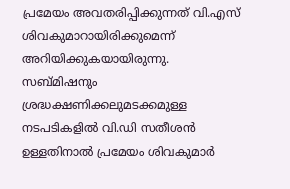പ്രമേയം അവതരിപ്പിക്കുന്നത് വി.എസ് ശിവകുമാറായിരിക്കുമെന്ന് അറിയിക്കുകയായിരുന്നു. സബ്മിഷനും ശ്രദ്ധക്ഷണിക്കലുമടക്കമുള്ള നടപടികളില്‍ വി.ഡി സതീശന്‍ ഉള്ളതിനാല്‍ പ്രമേയം ശിവകുമാര്‍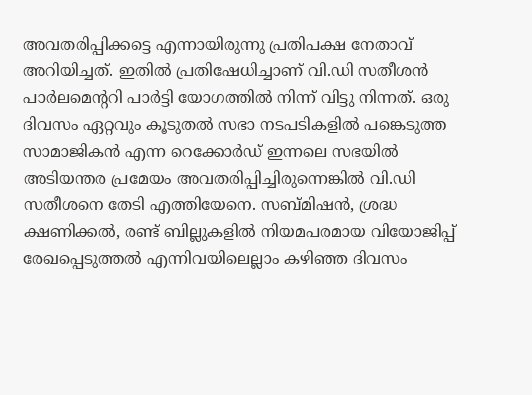അവതരിപ്പിക്കട്ടെ എന്നായിരുന്നു പ്രതിപക്ഷ നേതാവ് അറിയിച്ചത്. ഇതില്‍ പ്രതിഷേധിച്ചാണ് വി.ഡി സതീശന്‍ പാര്‍ലമെന്ററി പാര്‍ട്ടി യോഗത്തില്‍ നിന്ന് വിട്ടു നിന്നത്. ഒരു ദിവസം ഏറ്റവും കൂടുതല്‍ സഭാ നടപടികളില്‍ പങ്കെടുത്ത സാമാജികന്‍ എന്ന റെക്കോര്‍ഡ് ഇന്നലെ സഭയില്‍ അടിയന്തര പ്രമേയം അവതരിപ്പിച്ചിരുന്നെങ്കില്‍ വി.ഡി സതീശനെ തേടി എത്തിയേനെ. സബ്മിഷന്‍, ശ്രദ്ധ ക്ഷണിക്കല്‍, രണ്ട് ബില്ലുകളില്‍ നിയമപരമായ വിയോജിപ്പ് രേഖപ്പെടുത്തല്‍ എന്നിവയിലെല്ലാം കഴിഞ്ഞ ദിവസം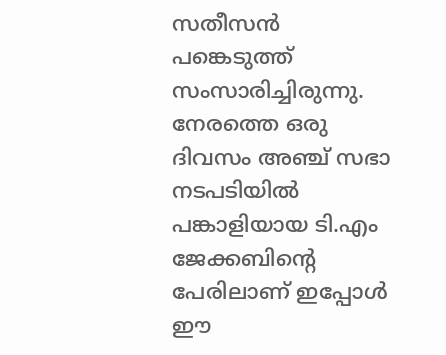സതീസന്‍ പങ്കെടുത്ത് സംസാരിച്ചിരുന്നു. നേരത്തെ ഒരു ദിവസം അഞ്ച് സഭാ നടപടിയില്‍ പങ്കാളിയായ ടി.എം ജേക്കബിന്റെ പേരിലാണ് ഇപ്പോള്‍ ഈ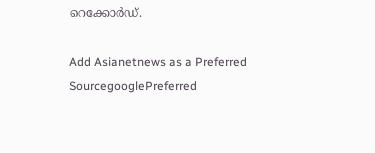റെക്കോ‍ര്‍‍ഡ്.

Add Asianetnews as a Preferred SourcegooglePreferred